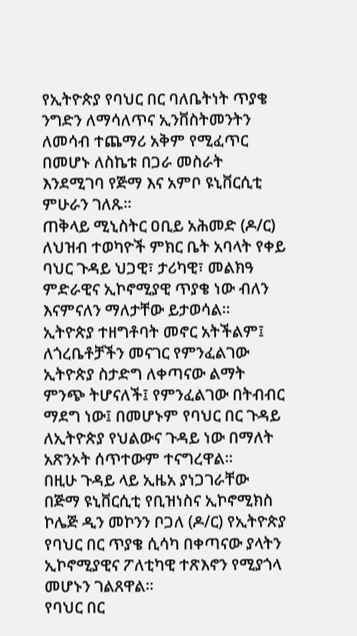የኢትዮጵያ የባህር በር ባለቤትነት ጥያቄ ንግድን ለማሳለጥና ኢንቨስትመንትን ለመሳብ ተጨማሪ አቅም የሚፈጥር በመሆኑ ለስኬቱ በጋራ መስራት እንደሚገባ የጅማ እና አምቦ ዩኒቨርሲቲ ምሁራን ገለጹ።
ጠቅላይ ሚኒስትር ዐቢይ አሕመድ (ዶ/ር) ለህዝብ ተወካዮች ምክር ቤት አባላት የቀይ ባህር ጉዳይ ህጋዊ፣ ታሪካዊ፣ መልክዓ ምድራዊና ኢኮኖሚያዊ ጥያቄ ነው ብለን እናምናለን ማለታቸው ይታወሳል።
ኢትዮጵያ ተዘግቶባት መኖር አትችልም፤ ለጎረቤቶቻችን መናገር የምንፈልገው ኢትዮጵያ ስታድግ ለቀጣናው ልማት ምንጭ ትሆናለች፤ የምንፈልገው በትብብር ማደግ ነው፤ በመሆኑም የባህር በር ጉዳይ ለኢትዮጵያ የህልውና ጉዳይ ነው በማለት አጽንኦት ሰጥተውም ተናግረዋል።
በዚሁ ጉዳይ ላይ ኢዜአ ያነጋገራቸው በጅማ ዩኒቨርሲቲ የቢዝነስና ኢኮኖሚክስ ኮሌጅ ዲን መኮንን ቦጋለ (ዶ/ር) የኢትዮጵያ የባህር በር ጥያቄ ሲሳካ በቀጣናው ያላትን ኢኮኖሚያዊና ፖለቲካዊ ተጽእኖን የሚያጎላ መሆኑን ገልጸዋል።
የባህር በር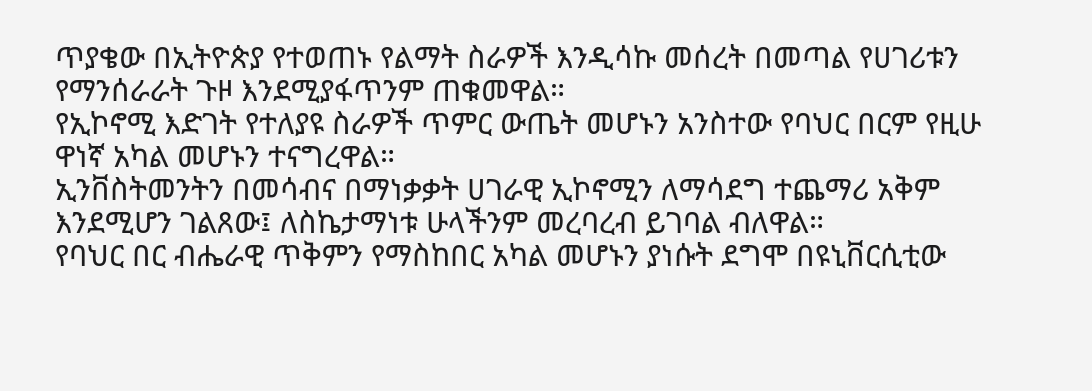ጥያቄው በኢትዮጵያ የተወጠኑ የልማት ስራዎች እንዲሳኩ መሰረት በመጣል የሀገሪቱን የማንሰራራት ጉዞ እንደሚያፋጥንም ጠቁመዋል።
የኢኮኖሚ እድገት የተለያዩ ስራዎች ጥምር ውጤት መሆኑን አንስተው የባህር በርም የዚሁ ዋነኛ አካል መሆኑን ተናግረዋል።
ኢንቨስትመንትን በመሳብና በማነቃቃት ሀገራዊ ኢኮኖሚን ለማሳደግ ተጨማሪ አቅም እንደሚሆን ገልጸው፤ ለስኬታማነቱ ሁላችንም መረባረብ ይገባል ብለዋል።
የባህር በር ብሔራዊ ጥቅምን የማስከበር አካል መሆኑን ያነሱት ደግሞ በዩኒቨርሲቲው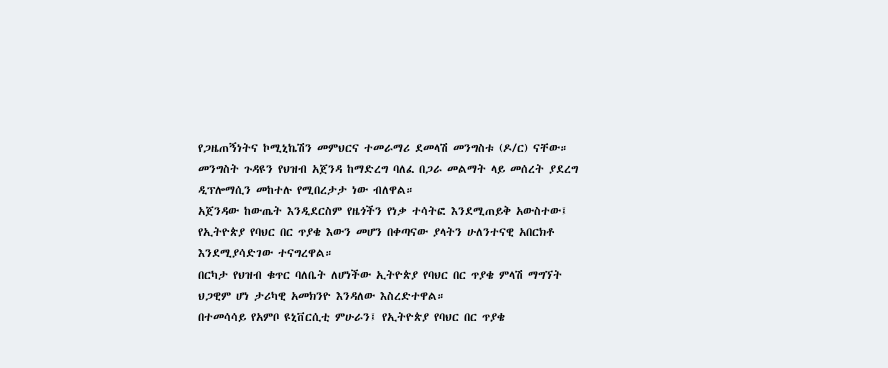የጋዜጠኝነትና ኮሚኒኬሽን መምህርና ተመራማሪ ደመላሽ መንግስቱ (ዶ/ር) ናቸው።
መንግስት ጉዳዩን የህዝብ አጀንዳ ከማድረግ ባለፈ በጋራ መልማት ላይ መሰረት ያደረግ ዲፕሎማሲን መከተሉ የሚበረታታ ነው ብለዋል።
አጀንዳው ከውጤት እንዲደርስም የዜጎችን የነቃ ተሳትፎ እንደሚጠይቅ አውስተው፤ የኢትዮጵያ የባህር በር ጥያቄ እውን መሆን በቀጣናው ያላትን ሁለንተናዊ አበርክቶ እንደሚያሳድገው ተናግረዋል።
በርካታ የህዝብ ቁጥር ባለቤት ለሆነችው ኢትዮጵያ የባህር በር ጥያቄ ምላሽ ማግኘት ህጋዊም ሆነ ታሪካዊ አመክንዮ እንዳለው እስረድተዋል።
በተመሳሳይ የአምቦ ዩኒቨርሲቲ ምሁራን፤ የኢትዮጵያ የባህር በር ጥያቄ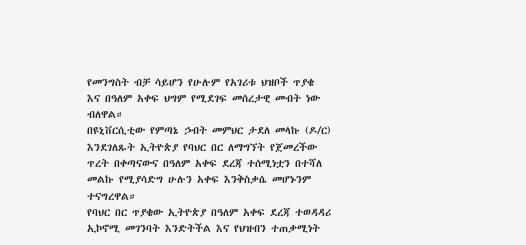የመንግስት ብቻ ሳይሆን የሁሉም የአገሪቱ ህዝቦች ጥያቄ እና በዓለም አቀፍ ህግም የሚደገፍ መሰረታዊ መብት ነው ብለዋል።
በዩኒቨርሲቲው የምጣኔ ኃብት መምህር ታደለ መላኩ (ዶ/ር) እንደገለጹት ኢትዮጵያ የባህር በር ለማግኘት የጀመረችው ጥረት በቀጣናውና በዓለም አቀፍ ደረጃ ተሰሚነቷን በተሻለ መልኩ የሚያሳድግ ሁሉን አቀፍ እንቅስቃሴ መሆኑንም ተናግረዋል።
የባህር በር ጥያቄው ኢትዮጵያ በዓለም አቀፍ ደረጃ ተወዳዳሪ ኢኮኖሚ መገንባት እንድትችል እና የህዝብን ተጠቃሚነት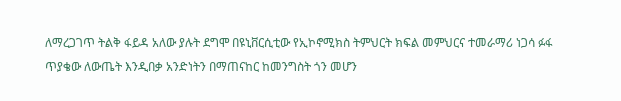ለማረጋገጥ ትልቅ ፋይዳ አለው ያሉት ደግሞ በዩኒቨርሲቲው የኢኮኖሚክስ ትምህርት ክፍል መምህርና ተመራማሪ ነጋሳ ፉፋ
ጥያቄው ለውጤት እንዲበቃ አንድነትን በማጠናከር ከመንግስት ጎን መሆን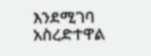እንደሚገባ አስረድተዋል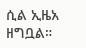ሲል ኢዜአ ዘግቧል።